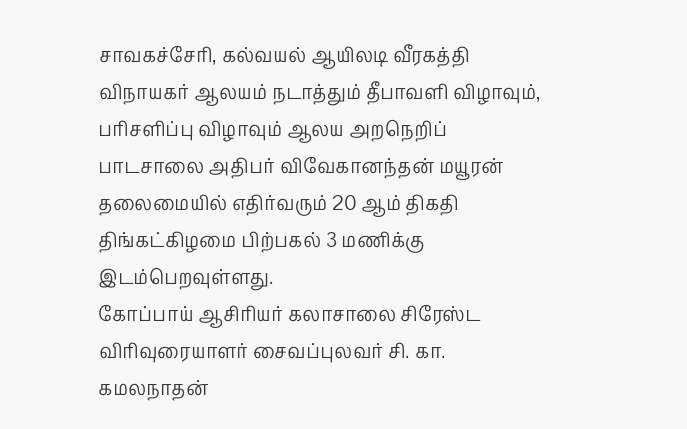சாவகச்சேரி, கல்வயல் ஆயிலடி வீரகத்தி விநாயகர் ஆலயம் நடாத்தும் தீபாவளி விழாவும், பரிசளிப்பு விழாவும் ஆலய அறநெறிப் பாடசாலை அதிபர் விவேகானந்தன் மயூரன் தலைமையில் எதிர்வரும் 20 ஆம் திகதி திங்கட்கிழமை பிற்பகல் 3 மணிக்கு இடம்பெறவுள்ளது.
கோப்பாய் ஆசிரியர் கலாசாலை சிரேஸ்ட விரிவுரையாளர் சைவப்புலவர் சி. கா. கமலநாதன்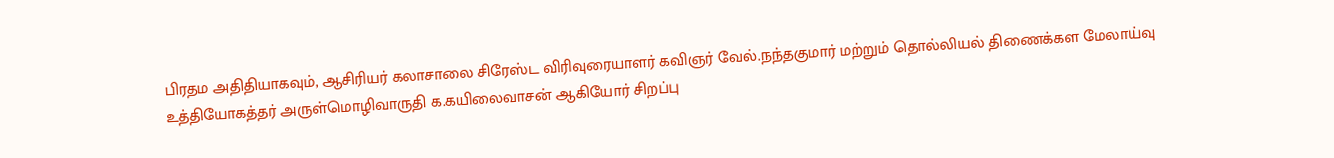பிரதம அதிதியாகவும், ஆசிரியர் கலாசாலை சிரேஸ்ட விரிவுரையாளர் கவிஞர் வேல்.நந்தகுமார் மற்றும் தொல்லியல் திணைக்கள மேலாய்வு உத்தியோகத்தர் அருள்மொழிவாருதி க.கயிலைவாசன் ஆகியோர் சிறப்பு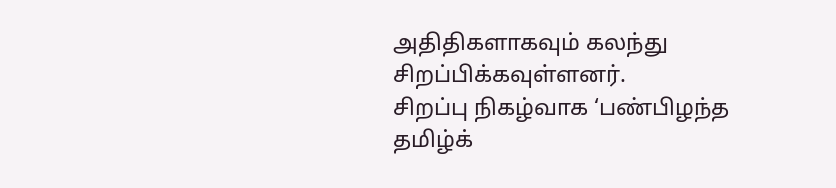அதிதிகளாகவும் கலந்து சிறப்பிக்கவுள்ளனர்.
சிறப்பு நிகழ்வாக ‘பண்பிழந்த தமிழ்க்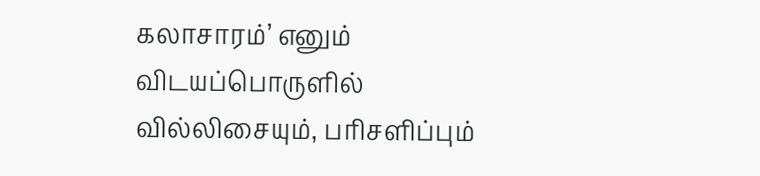கலாசாரம்’ எனும் விடயப்பொருளில் வில்லிசையும், பரிசளிப்பும்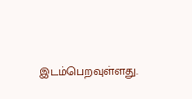இடம்பெறவுள்ளது.